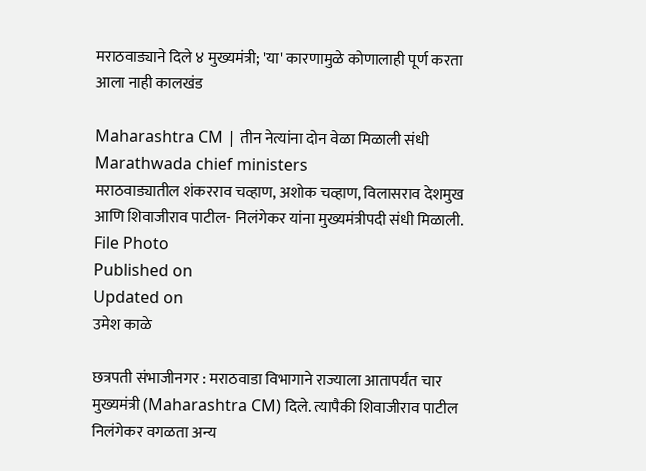मराठवाड्याने दिले ४ मुख्यमंत्री; 'या' कारणामुळे कोणालाही पूर्ण करता आला नाही कालखंड

Maharashtra CM | तीन नेत्यांना दोन वेळा मिळाली संधी
Marathwada chief ministers
मराठवाड्यातील शंकरराव चव्हाण, अशोक चव्हाण, विलासराव देशमुख आणि शिवाजीराव पाटील- निलंगेकर यांना मुख्यमंत्रीपदी संधी मिळाली. File Photo
Published on
Updated on
उमेश काळे

छत्रपती संभाजीनगर : मराठवाडा विभागाने राज्याला आतापर्यंत चार मुख्यमंत्री (Maharashtra CM) दिले. त्यापैकी शिवाजीराव पाटील निलंगेकर वगळता अन्य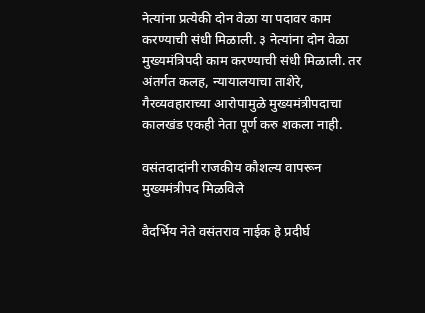नेत्यांना प्रत्येकी दोन वेळा या पदावर काम करण्याची संधी मिळाली. ३ नेत्यांना दोन वेळा मुख्यमंत्रिपदी काम करण्याची संधी मिळाली. तर अंतर्गत कलह, न्यायालयाचा ताशेरे, गैरव्यवहाराच्या आरोपामुळे मुख्यमंत्रीपदाचा कालखंड एकही नेता पूर्ण करु शकला नाही.

वसंतदादांनी राजकीय कौशल्य वापरून मुख्यमंत्रीपद मिळविले

वैदर्भिय नेते वसंतराव नाईक हे प्रदीर्घ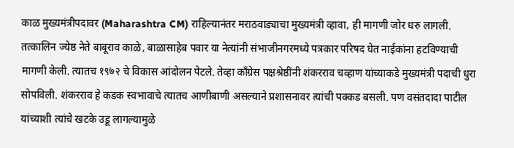काळ मुख्यमंत्रीपदावर (Maharashtra CM) राहिल्यानंतर मराठवाड्याचा मुख्यमंत्री व्हावा, ही मागणी जोर धरु लागली. तत्कालिन ज्येष्ठ नेते बाबूराव काळे, बाळासाहेब पवार या नेत्यांनी संभाजीनगरमध्ये पत्रकार परिषद घेत नाईकांना हटविण्याची मागणी केली. त्यातच १९७२ चे विकास आंदोलन पेटले. तेव्हा काँग्रेस पक्षश्रेष्ठींनी शंकरराव चव्हाण यांच्याकडे मुख्यमंत्री पदाची धुरा सोपविली. शंकरराव हे कडक स्वभावाचे त्यातच आणीबाणी असल्याने प्रशासनावर त्यांची पक्कड बसली. पण वसंतदादा पाटील यांच्याशी त्यांचे खटके उडू लागल्यामुळे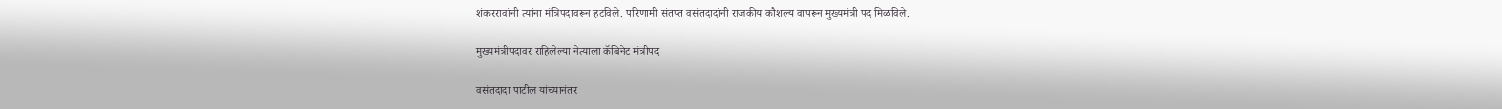शंकररावांनी त्यांना मंत्रिपदावरून हटविले. परिणामी संतप्त वसंतदादांनी राजकीय कौशल्य वापरून मुख्यमंत्री पद मिळविले.

मुख्यमंत्रीपदावर राहिलेल्या नेत्याला कॅबिनेट मंत्रीपद

वसंतदादा पाटील यांच्यानंतर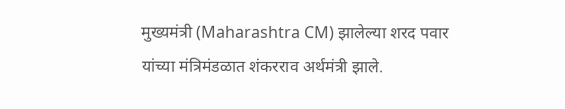मुख्यमंत्री (Maharashtra CM) झालेल्या शरद पवार यांच्या मंत्रिमंडळात शंकरराव अर्थमंत्री झाले.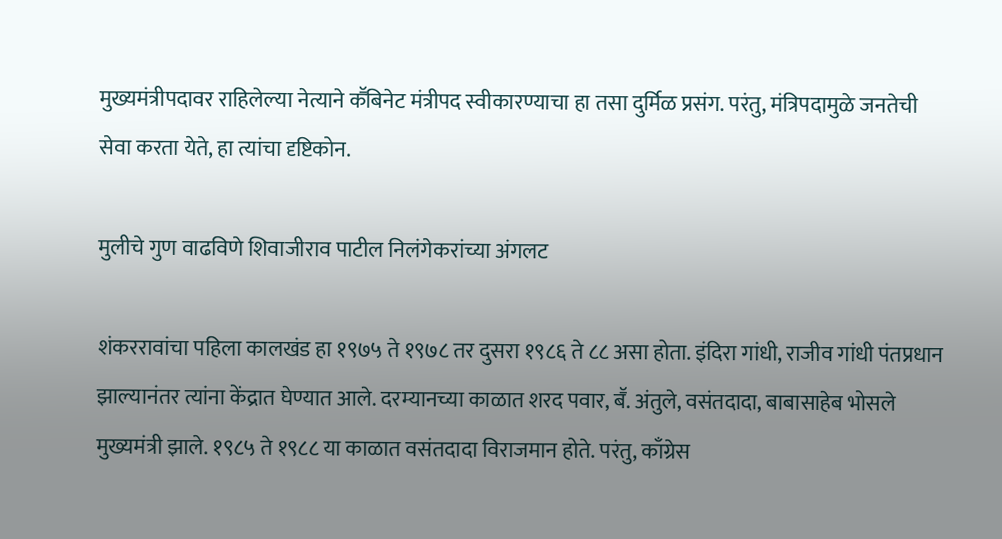मुख्यमंत्रीपदावर राहिलेल्या नेत्याने कॕबिनेट मंत्रीपद स्वीकारण्याचा हा तसा दुर्मिळ प्रसंग. परंतु, मंत्रिपदामुळे जनतेची सेवा करता येते, हा त्यांचा दृष्टिकोन.

मुलीचे गुण वाढविणे शिवाजीराव पाटील निलंगेकरांच्या अंगलट

शंकररावांचा पहिला कालखंड हा १९७५ ते १९७८ तर दुसरा १९८६ ते ८८ असा होता. इंदिरा गांधी, राजीव गांधी पंतप्रधान झाल्यानंतर त्यांना केंद्रात घेण्यात आले. दरम्यानच्या काळात शरद पवार, बॕ. अंतुले, वसंतदादा, बाबासाहेब भोसले मुख्यमंत्री झाले. १९८५ ते १९८८ या काळात वसंतदादा विराजमान होते. परंतु, काँग्रेस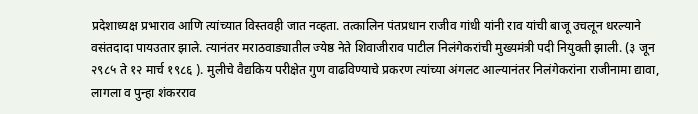प्रदेशाध्यक्ष प्रभाराव आणि त्यांच्यात विस्तवही जात नव्हता. तत्कालिन पंतप्रधान राजीव गांधी यांनी राव यांची बाजू उचलून धरल्याने वसंतदादा पायउतार झाले. त्यानंतर मराठवाड्यातील ज्येष्ठ नेते शिवाजीराव पाटील निलंगेकरांची मुख्यमंत्री पदी नियुक्ती झाली. (३ जून २९८५ ते १२ मार्च १९८६ ). मुलीचे वैद्यकिय परीक्षेत गुण वाढविण्याचे प्रकरण त्यांच्या अंगलट आल्यानंतर निलंगेकरांना राजीनामा द्यावा, लागला व पुन्हा शंकरराव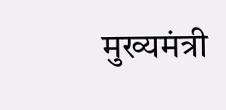मुख्यमंत्री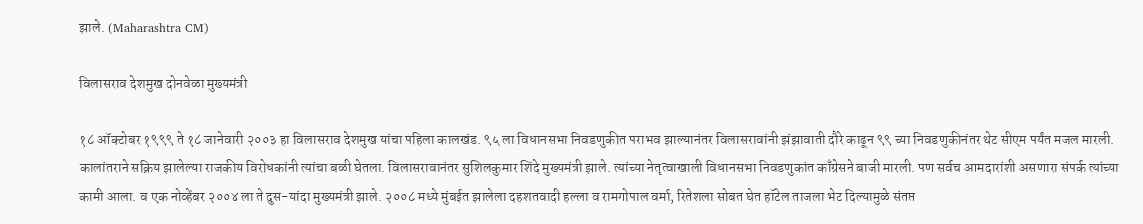झाले. (Maharashtra CM)

विलासराव देशमुख दोनवेळा मुख्यमंत्री

१८ ऑक्टोबर १९९९ ते १८ जानेवारी २००३ हा विलासराव देशमुख यांचा पहिला कालखंड. ९५ ला विधानसभा निवडणुकीत पराभव झाल्यानंतर विलासरावांनी झंझावाती दौरे काढून ९९ च्या निवडणुकीनंतर थेट सीएम पर्यंत मजल मारली. कालांतराने सक्रिय झालेल्या राजकीय विरोधकांनी त्यांचा बळी घेतला. विलासरावानंतर सुशिलकुमार शिंदे मुख्यमंत्री झाले. त्यांच्या नेतृत्वाखाली विधानसभा निवडणुकांत काँग्रेसने बाजी मारली. पण सर्वच आमदारांशी असणारा संपर्क त्यांच्या कामी आला. व एक नोव्हेंबर २००४ ला ते दुस-यांदा मुख्यमंत्री झाले. २००८ मध्ये मुंबईत झालेला दहशतवादी हल्ला व रामगोपाल वर्मा, रितेशला सोबत घेत हॉटेल ताजला भेट दिल्यामुळे संतप्त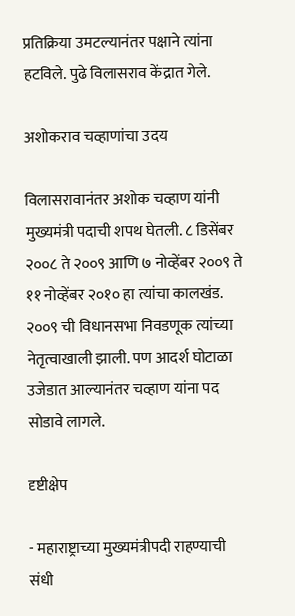प्रतिक्रिया उमटल्यानंतर पक्षाने त्यांना हटविले. पुढे विलासराव केंद्रात गेले.

अशोकराव चव्हाणांचा उदय

विलासरावानंतर अशोक चव्हाण यांनी मुख्यमंत्री पदाची शपथ घेतली. ८ डिसेंबर २००८ ते २००९ आणि ७ नोव्हेंबर २००९ ते ११ नोव्हेंबर २०१० हा त्यांचा कालखंड. २००९ ची विधानसभा निवडणूक त्यांच्या नेतृत्वाखाली झाली. पण आदर्श घोटाळा उजेडात आल्यानंतर चव्हाण यांना पद सोडावे लागले.

दृष्टीक्षेप

- महाराष्ट्राच्या मुख्यमंत्रीपदी राहण्याची संधी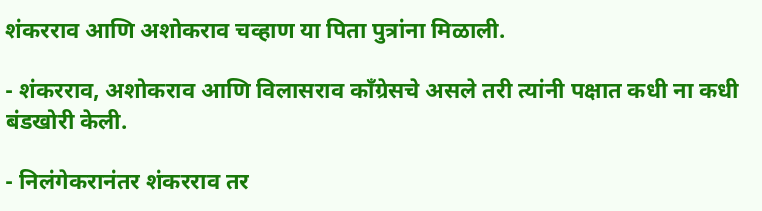शंकरराव आणि अशोकराव चव्हाण या पिता पुत्रांना मिळाली.

- शंकरराव, अशोकराव आणि विलासराव काँग्रेसचे असले तरी त्यांनी पक्षात कधी ना कधी बंडखोरी केली.

- निलंगेकरानंतर शंकरराव तर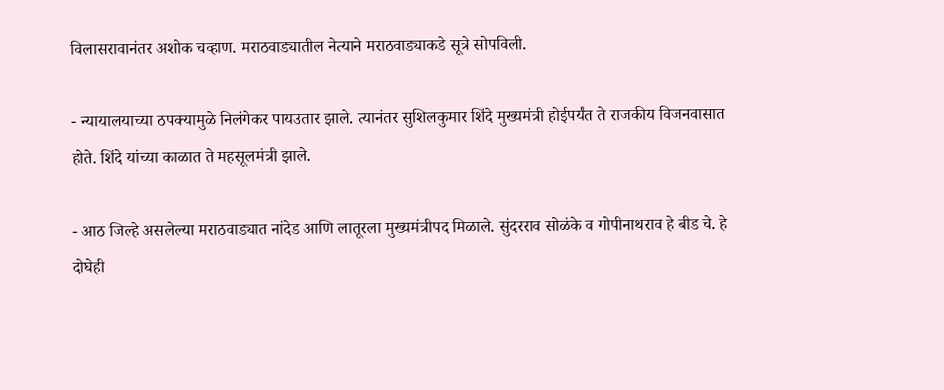विलासरावानंतर अशोक चव्हाण. मराठवाड्यातील नेत्याने मराठवाड्याकडे सूत्रे सोपविली.

- न्यायालयाच्या ठपक्यामुळे निलंगेकर पायउतार झाले. त्यानंतर सुशिलकुमार शिंदे मुख्यमंत्री होईपर्यंत ते राजकीय विजनवासात होते. शिंदे यांच्या काळात ते महसूलमंत्री झाले.

- आठ जिल्हे असलेल्या मराठवाड्यात नांदेड आणि लातूरला मुख्यमंत्रीपद मिळाले. सुंदरराव सोळंके व गोपीनाथराव हे बीड चे. हे दोघेही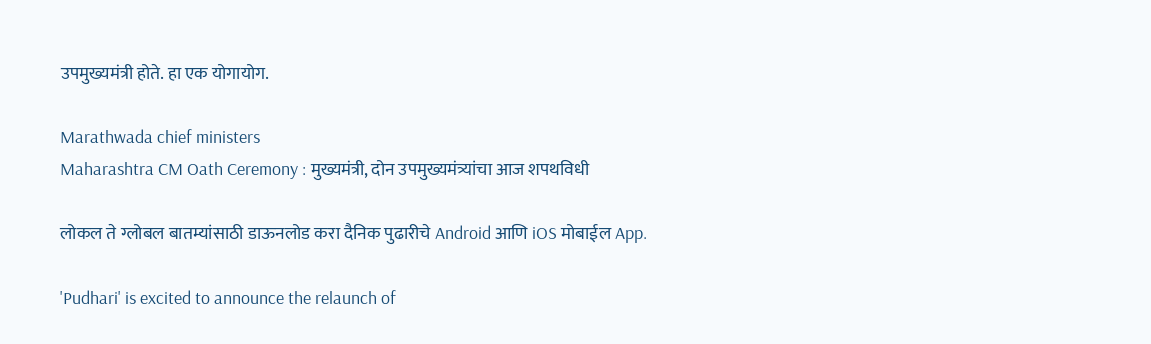उपमुख्यमंत्री होते. हा एक योगायोग.

Marathwada chief ministers
Maharashtra CM Oath Ceremony : मुख्यमंत्री, दोन उपमुख्यमंत्र्यांचा आज शपथविधी

लोकल ते ग्लोबल बातम्यांसाठी डाऊनलोड करा दैनिक पुढारीचे Android आणि iOS मोबाईल App.

'Pudhari' is excited to announce the relaunch of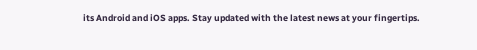its Android and iOS apps. Stay updated with the latest news at your fingertips.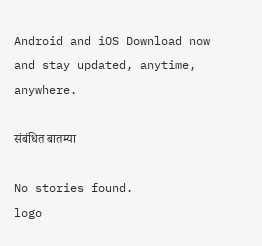Android and iOS Download now and stay updated, anytime, anywhere.

संबंधित बातम्या

No stories found.
logo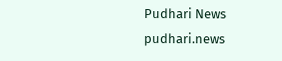Pudhari News
pudhari.news